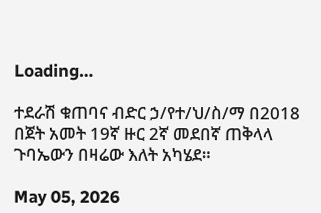Loading…

ተደራሽ ቁጠባና ብድር ኃ/የተ/ህ/ስ/ማ በ2018 በጀት አመት 19ኛ ዙር 2ኛ መደበኛ ጠቅላላ ጉባኤውን በዛሬው እለት አካሄደ።

May 05, 2026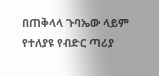በጠቅላላ ጉባኤው ላይም የተለያዩ የብድር ጣሪያ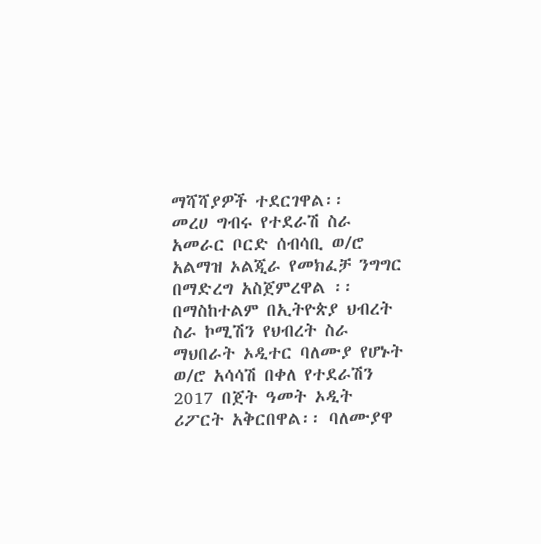ማሻሻያዎች ተደርገዋል፡፡
መረሀ ግብሩ የተደራሽ ስራ አመራር ቦርድ ሰብሳቢ ወ/ሮ አልማዝ ኦልጂራ የመክፈቻ ንግግር በማድረግ አስጀምረዋል ፡፡
በማስከተልም በኢትዮጵያ ህብረት ስራ ኮሚሽን የህብረት ስራ ማህበራት ኦዲተር ባለሙያ የሆኑት ወ/ሮ አሳሳሽ በቀለ የተደራሽን 2017 በጀት ዓመት ኦዲት ሪፖርት አቅርበዋል፡፡ ባለሙያዋ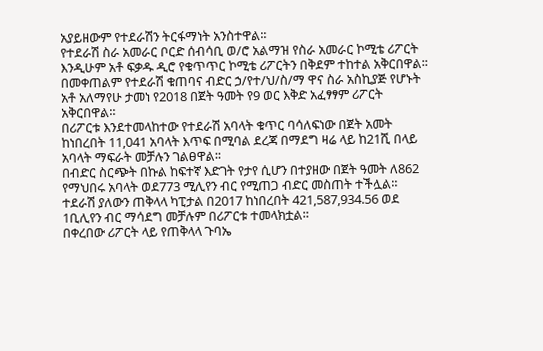አያይዘውም የተደራሽን ትርፋማነት አንስተዋል፡፡
የተደራሽ ስራ አመራር ቦርድ ሰብሳቢ ወ/ሮ አልማዝ የስራ አመራር ኮሚቴ ሪፖርት እንዲሁም አቶ ፍቃዱ ዲሮ የቁጥጥር ኮሚቴ ሪፖርትን በቅደም ተከተል አቅርበዋል፡፡
በመቀጠልም የተደራሽ ቁጠባና ብድር ኃ/የተ/ህ/ስ/ማ ዋና ስራ አስኪያጅ የሆኑት አቶ አለማየሁ ታመነ የ2018 በጀት ዓመት የ9 ወር እቅድ አፈፃፃም ሪፖርት አቅርበዋል።
በሪፖርቱ እንደተመላከተው የተደራሽ አባላት ቁጥር ባሳለፍነው በጀት አመት ከነበረበት 11,041 አባላት እጥፍ በሚባል ደረጃ በማደግ ዛሬ ላይ ከ21ሺ በላይ አባላት ማፍራት መቻሉን ገልፀዋል፡፡
በብድር ስርጭት በኩል ከፍተኛ እድገት የታየ ሲሆን በተያዘው በጀት ዓመት ለ862 የማህበሩ አባላት ወደ773 ሚሊየን ብር የሚጠጋ ብድር መስጠት ተችሏል።
ተደራሽ ያለውን ጠቅላላ ካፒታል በ2017 ከነበረበት 421,587,934.56 ወደ 1ቢሊየን ብር ማሳደግ መቻሉም በሪፖርቱ ተመላክቷል።
በቀረበው ሪፖርት ላይ የጠቅላላ ጉባኤ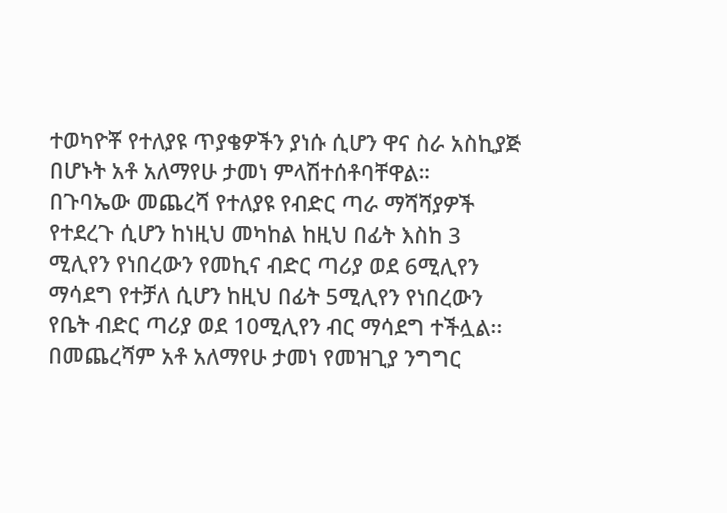ተወካዮቾ የተለያዩ ጥያቄዎችን ያነሱ ሲሆን ዋና ስራ አስኪያጅ በሆኑት አቶ አለማየሁ ታመነ ምላሽተሰቶባቸዋል።
በጉባኤው መጨረሻ የተለያዩ የብድር ጣራ ማሻሻያዎች የተደረጉ ሲሆን ከነዚህ መካከል ከዚህ በፊት እስከ 3 ሚሊየን የነበረውን የመኪና ብድር ጣሪያ ወደ 6ሚሊየን ማሳደግ የተቻለ ሲሆን ከዚህ በፊት 5ሚሊየን የነበረውን የቤት ብድር ጣሪያ ወደ 10ሚሊየን ብር ማሳደግ ተችሏል፡፡ በመጨረሻም አቶ አለማየሁ ታመነ የመዝጊያ ንግግር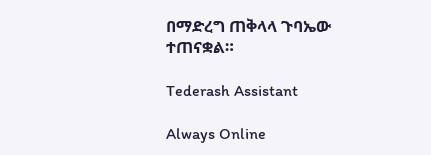በማድረግ ጠቅላላ ጉባኤው ተጠናቋል።

Tederash Assistant

Always Online